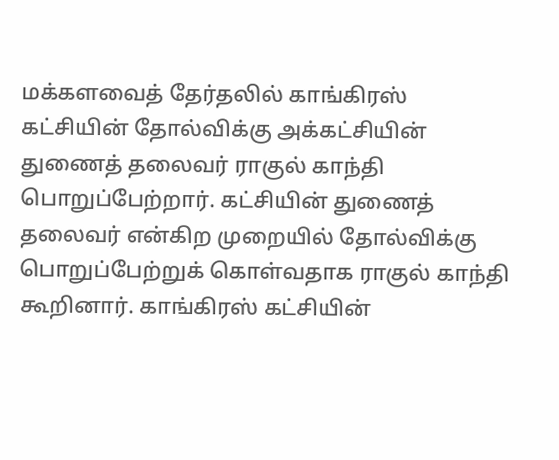மக்களவைத் தேர்தலில் காங்கிரஸ் கட்சியின் தோல்விக்கு அக்கட்சியின் துணைத் தலைவர் ராகுல் காந்தி பொறுப்பேற்றார். கட்சியின் துணைத் தலைவர் என்கிற முறையில் தோல்விக்கு பொறுப்பேற்றுக் கொள்வதாக ராகுல் காந்தி கூறினார். காங்கிரஸ் கட்சியின்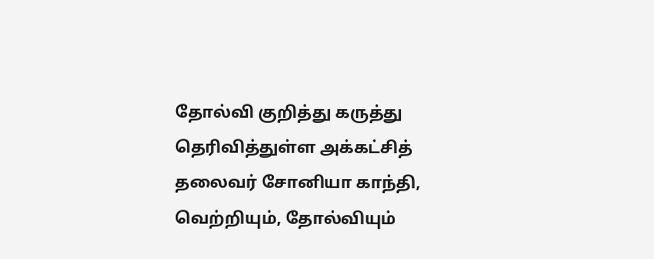தோல்வி குறித்து கருத்து தெரிவித்துள்ள அக்கட்சித் தலைவர் சோனியா காந்தி, வெற்றியும், தோல்வியும்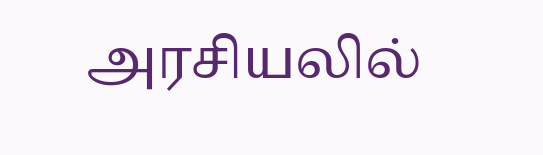அரசியலில்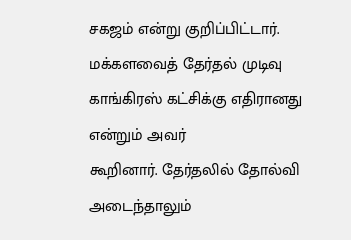சகஜம் என்று குறிப்பிட்டார். மக்களவைத் தேர்தல் முடிவு காங்கிரஸ் கட்சிக்கு எதிரானது என்றும் அவர்
கூறினார். தேர்தலில் தோல்வி அடைந்தாலும்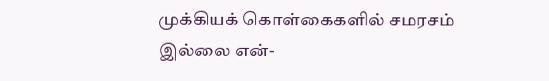முக்கியக் கொள்கைகளில் சமரசம் இல்லை என்-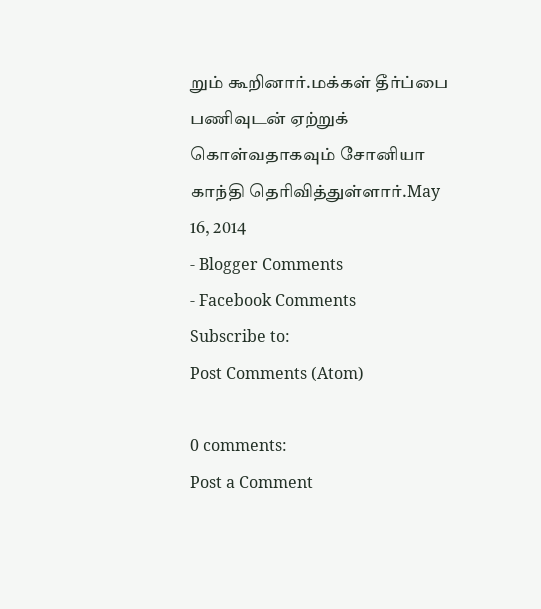றும் கூறினார்.மக்கள் தீர்ப்பை பணிவுடன் ஏற்றுக் கொள்வதாகவும் சோனியா காந்தி தெரிவித்துள்ளார்.May 16, 2014
- Blogger Comments
- Facebook Comments
Subscribe to:
Post Comments (Atom)

0 comments:
Post a Comment